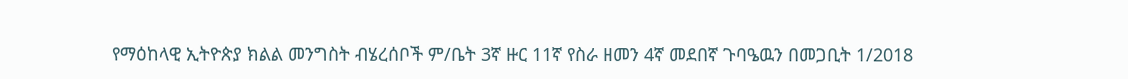የማዕከላዊ ኢትዮጵያ ክልል መንግስት ብሄረሰቦች ም/ቤት 3ኛ ዙር 11ኛ የስራ ዘመን 4ኛ መደበኛ ጉባዔዉን በመጋቢት 1/2018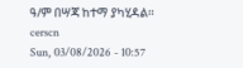ዓ/ም በሣጃ ከተማ ያካሂዳል፡፡
cerscn
Sun, 03/08/2026 - 10:57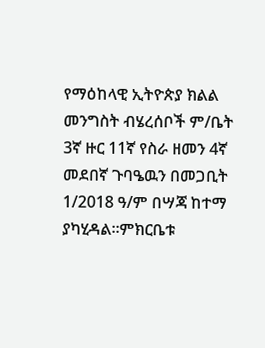የማዕከላዊ ኢትዮጵያ ክልል መንግስት ብሄረሰቦች ም/ቤት 3ኛ ዙር 11ኛ የስራ ዘመን 4ኛ መደበኛ ጉባዔዉን በመጋቢት 1/2018 ዓ/ም በሣጃ ከተማ ያካሂዳል፡፡ምክርቤቱ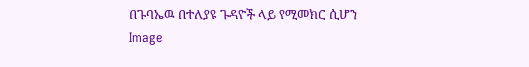በጉባኤዉ በተለያዩ ጉዳዮች ላይ የሚመክር ሲሆን
Image